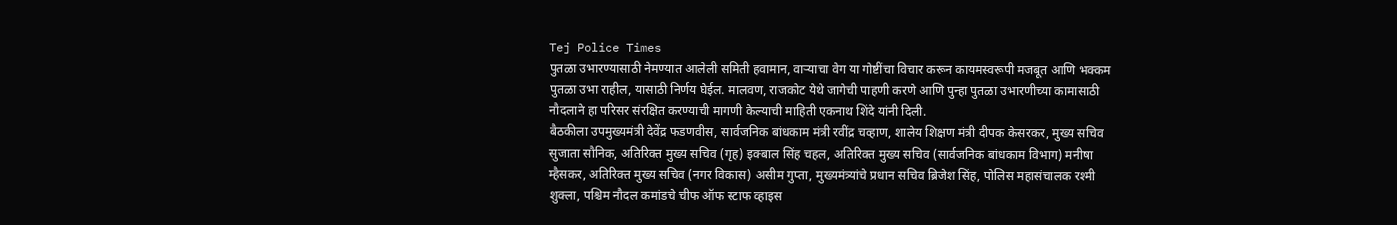Tej Police Times
पुतळा उभारण्यासाठी नेमण्यात आलेली समिती हवामान, वाऱ्याचा वेग या गोष्टींचा विचार करून कायमस्वरूपी मजबूत आणि भक्कम पुतळा उभा राहील, यासाठी निर्णय घेईल. मालवण, राजकोट येथे जागेची पाहणी करणे आणि पुन्हा पुतळा उभारणीच्या कामासाठी नौदलाने हा परिसर संरक्षित करण्याची मागणी केल्याची माहिती एकनाथ शिंदे यांनी दिली.
बैठकीला उपमुख्यमंत्री देवेंद्र फडणवीस, सार्वजनिक बांधकाम मंत्री रवींद्र चव्हाण, शालेय शिक्षण मंत्री दीपक केसरकर, मुख्य सचिव सुजाता सौनिक, अतिरिक्त मुख्य सचिव (गृह) इक्बाल सिंह चहल, अतिरिक्त मुख्य सचिव (सार्वजनिक बांधकाम विभाग) मनीषा म्हैसकर, अतिरिक्त मुख्य सचिव (नगर विकास) असीम गुप्ता, मुख्यमंत्र्यांचे प्रधान सचिव ब्रिजेश सिंह, पोलिस महासंचालक रश्मी शुक्ला, पश्चिम नौदल कमांडचे चीफ ऑफ स्टाफ व्हाइस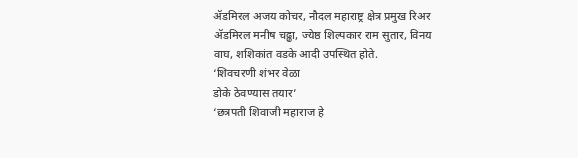ॲडमिरल अजय कोचर, नौदल महाराष्ट्र क्षेत्र प्रमुख रिअर ॲडमिरल मनीष चढ्ढा, ज्येष्ठ शिल्पकार राम सुतार, विनय वाघ, शशिकांत वडके आदी उपस्थित होते.
‘शिवचरणी शंभर वेळा
डोके ठेवण्यास तयार’
‘छत्रपती शिवाजी महाराज हे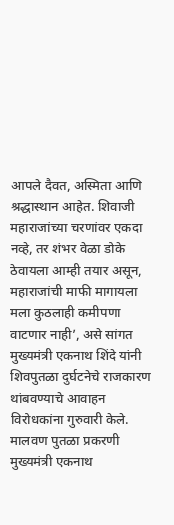आपले दैवत, अस्मिता आणि श्रद्धास्थान आहेत. शिवाजी महाराजांच्या चरणांवर एकदा नव्हे, तर शंभर वेळा डोके ठेवायला आम्ही तयार असून, महाराजांची माफी मागायला मला कुठलाही कमीपणा वाटणार नाही’, असे सांगत मुख्यमंत्री एकनाथ शिंदे यांनी शिवपुतळा दुर्घटनेचे राजकारण थांबवण्याचे आवाहन विरोधकांना गुरुवारी केले.
मालवण पुतळा प्रकरणी मुख्यमंत्री एकनाथ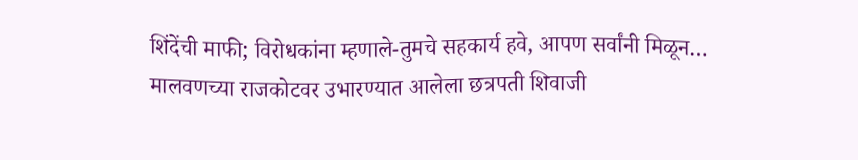शिंदेंची माफी; विरोधकांना म्हणाले-तुमचे सहकार्य हवे, आपण सर्वांनी मिळून…
मालवणच्या राजकोटवर उभारण्यात आलेला छत्रपती शिवाजी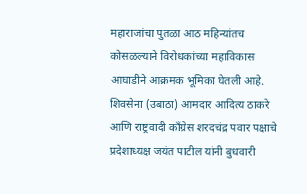महाराजांचा पुतळा आठ महिन्यांतच कोसळल्याने विरोधकांच्या महाविकास आघाडीने आक्रमक भूमिका घेतली आहे. शिवसेना (उबाठा) आमदार आदित्य ठाकरे आणि राष्ट्रवादी काँग्रेस शरदचंद्र पवार पक्षाचे प्रदेशाध्यक्ष जयंत पाटील यांनी बुधवारी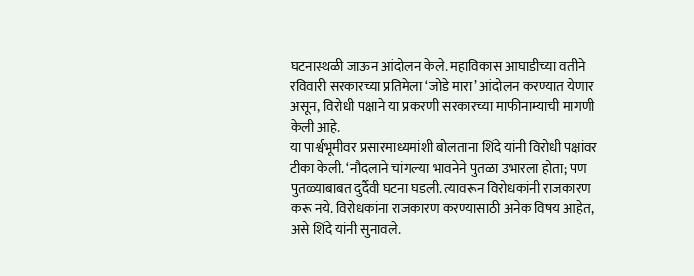घटनास्थळी जाऊन आंदोलन केले. महाविकास आघाडीच्या वतीने रविवारी सरकारच्या प्रतिमेला ‘जोडे मारा’ आंदोलन करण्यात येणार असून, विरोधी पक्षाने या प्रकरणी सरकारच्या माफीनाम्याची मागणी केली आहे.
या पार्श्वभूमीवर प्रसारमाध्यमांशी बोलताना शिंदे यांनी विरोधी पक्षांवर टीका केली. ‘नौदलाने चांगल्या भावनेने पुतळा उभारला होता; पण पुतळ्याबाबत दुर्दैवी घटना घडली. त्यावरून विरोधकांनी राजकारण करू नये. विरोधकांना राजकारण करण्यासाठी अनेक विषय आहेत, असे शिंदे यांनी सुनावले.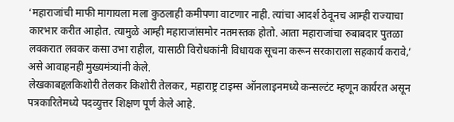‘महाराजांची माफी मागायला मला कुठलाही कमीपणा वाटणार नाही. त्यांचा आदर्श ठेवूनच आम्ही राज्याचा कारभार करीत आहोत. त्यामुळे आम्ही महाराजांसमोर नतमस्तक होतो. आता महाराजांचा रुबाबदार पुतळा लवकरात लवकर कसा उभा राहील, यासाठी विरोधकांनी विधायक सूचना करून सरकाराला सहकार्य करावे,’ असे आवाहनही मुख्यमंत्र्यांनी केले.
लेखकाबद्दलकिशोरी तेलकर किशोरी तेलकर, महाराष्ट्र टाइम्स ऑनलाइनमध्ये कन्सल्टंट म्हणून कार्यरत असून पत्रकारितेमध्ये पदव्युत्तर शिक्षण पूर्ण केले आहे.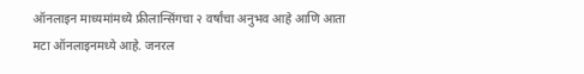ऑनलाइन माध्यमांमध्ये फ्रीलान्सिंगचा २ वर्षांचा अनुभव आहे आणि आता मटा ऑनलाइनमध्ये आहे. जनरल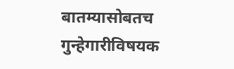बातम्यासोबतच गुन्हेगारीविषयक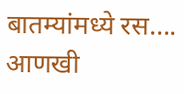बातम्यांमध्ये रस…. आणखी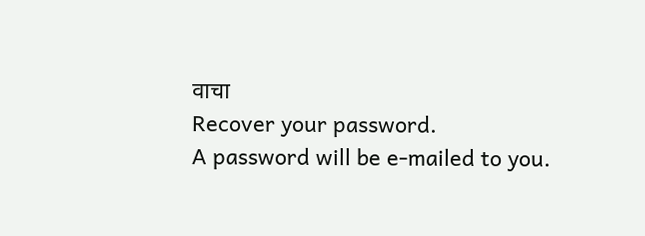वाचा
Recover your password.
A password will be e-mailed to you.